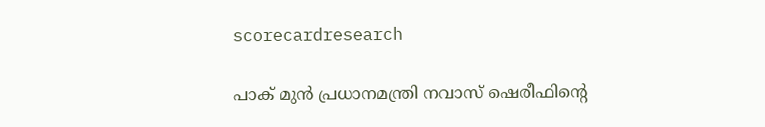scorecardresearch

പാക് മുന്‍ പ്രധാനമന്ത്രി നവാസ് ഷെരീഫിന്റെ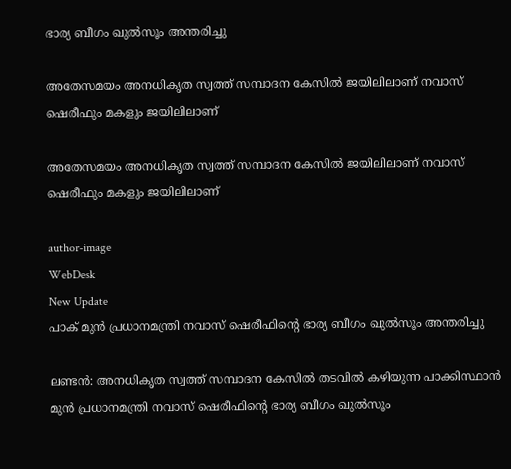ഭാര്യ ബീഗം ഖുല്‍സൂം അന്തരിച്ചു

അതേസമയം അനധികൃത സ്വത്ത് സമ്പാദന കേസില്‍ ജയിലിലാണ് നവാസ് ഷെരീഫും മകളും ജയിലിലാണ്

അതേസമയം അനധികൃത സ്വത്ത് സമ്പാദന കേസില്‍ ജയിലിലാണ് നവാസ് ഷെരീഫും മകളും ജയിലിലാണ്

author-image
WebDesk
New Update
പാക് മുന്‍ പ്രധാനമന്ത്രി നവാസ് ഷെരീഫിന്റെ ഭാര്യ ബീഗം ഖുല്‍സൂം അന്തരിച്ചു

ലണ്ടന്‍: അനധികൃത സ്വത്ത് സമ്പാദന കേസിൽ തടവില്‍ കഴിയുന്ന പാക്കിസ്ഥാന്‍ മുന്‍ പ്രധാനമന്ത്രി നവാസ് ഷെരീഫിന്റെ ഭാര്യ ബീഗം ഖുല്‍സൂം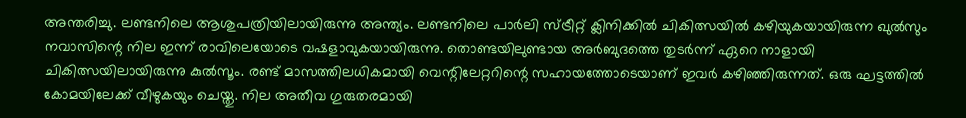അന്തരിച്ചു. ലണ്ടനിലെ ആശുപത്രിയിലായിരുന്നു അന്ത്യം. ലണ്ടനിലെ പാര്‍ലി സ്ട്രീറ്റ് ക്ലിനിക്കില്‍ ചികിത്സയില്‍ കഴിയുകയായിരുന്ന ഖുല്‍സും നവാസിന്റെ നില ഇന്ന് രാവിലെയോടെ വഷളാവുകയായിരുന്നു. തൊണ്ടയിലുണ്ടായ അര്‍ബുദത്തെ തുടര്‍ന്ന് ഏറെ നാളായി ചികിത്സയിലായിരുന്നു കുല്‍സൂം. രണ്ട് മാസത്തിലധികമായി വെന്റിലേറ്ററിന്റെ സഹായത്തോടെയാണ് ഇവര്‍ കഴിഞ്ഞിരുന്നത്. ഒരു ഘട്ടത്തില്‍ കോമയിലേക്ക് വീഴുകയും ചെയ്തു. നില അതീവ ഗുരുതരമായി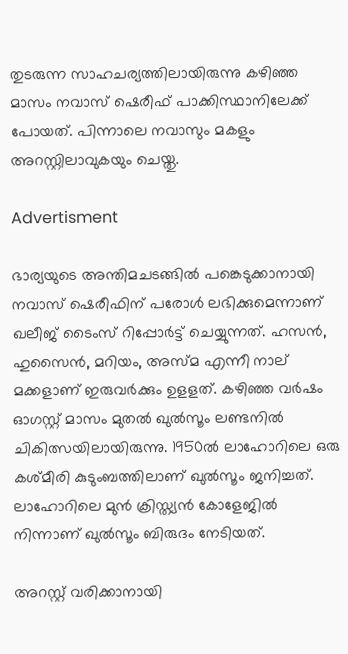തുടരുന്ന സാഹചര്യത്തിലായിരുന്നു കഴിഞ്ഞ മാസം നവാസ് ഷെരീഫ് പാക്കിസ്ഥാനിലേക്ക് പോയത്. പിന്നാലെ നവാസും മകളും അറസ്റ്റിലാവുകയും ചെയ്തു.

Advertisment

ഭാര്യയുടെ അന്തിമചടങ്ങില്‍ പങ്കെടുക്കാനായി നവാസ് ഷെരീഫിന് പരോള്‍ ലഭിക്കുമെന്നാണ് ഖലീജ് ടൈംസ് റിപ്പോര്‍ട്ട് ചെയ്യുന്നത്. ഹസന്‍, ഹുസൈന്‍, മറിയം, അസ്മ എന്നീ നാല് മക്കളാണ് ഇരുവര്‍ക്കും ഉളളത്. കഴിഞ്ഞ വര്‍ഷം ഓഗസ്റ്റ് മാസം മുതല്‍ ഖുല്‍സൂം ലണ്ടനില്‍ ചികിത്സയിലായിരുന്നു. 1950ല്‍ ലാഹോറിലെ ഒരു കശ്മീരി കുടുംബത്തിലാണ് ഖുല്‍സൂം ജനിച്ചത്. ലാഹോറിലെ മുന്‍ ക്രിസ്ത്യന്‍ കോളേജില്‍ നിന്നാണ് ഖുല്‍സൂം ബിരുദം നേടിയത്.

അറസ്റ്റ് വരിക്കാനായി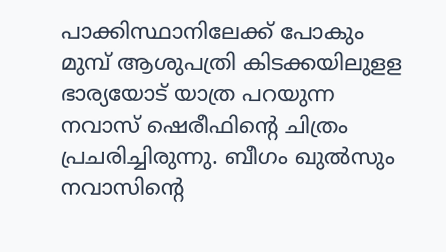പാക്കിസ്ഥാനിലേക്ക് പോകും മുമ്പ് ആശുപത്രി കിടക്കയിലുളള ഭാര്യയോട് യാത്ര പറയുന്ന നവാസ് ഷെരീഫിന്റെ ചിത്രം പ്രചരിച്ചിരുന്നു. ബീഗം ഖുല്‍സും നവാസിന്റെ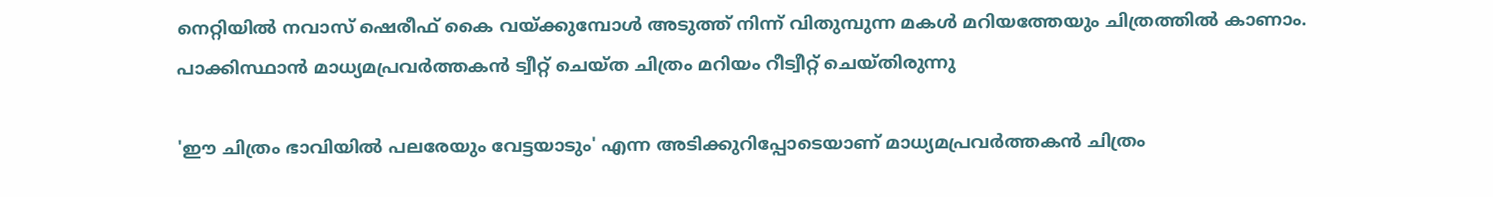നെറ്റിയില്‍ നവാസ് ഷെരീഫ് കൈ വയ്ക്കുമ്പോള്‍ അടുത്ത് നിന്ന് വിതുമ്പുന്ന മകള്‍ മറിയത്തേയും ചിത്രത്തില്‍ കാണാം. പാക്കിസ്ഥാന്‍ മാധ്യമപ്രവര്‍ത്തകന്‍ ട്വീറ്റ് ചെയ്ത ചിത്രം മറിയം റീട്വീറ്റ് ചെയ്തിരുന്നു

'ഈ ചിത്രം ഭാവിയില്‍ പലരേയും വേട്ടയാടും' എന്ന അടിക്കുറിപ്പോടെയാണ് മാധ്യമപ്രവര്‍ത്തകന്‍ ചിത്രം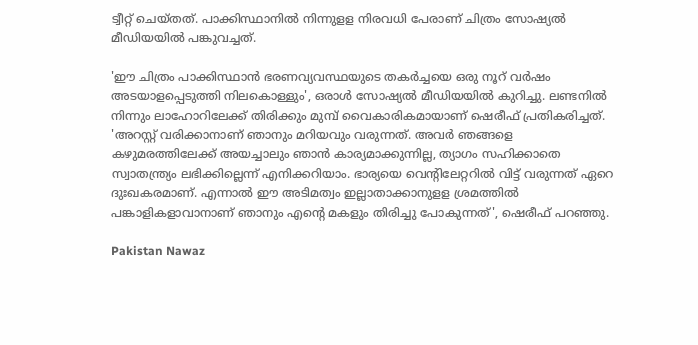ട്വീറ്റ് ചെയ്തത്. പാക്കിസ്ഥാനില്‍ നിന്നുളള നിരവധി പേരാണ് ചിത്രം സോഷ്യൽ മീഡിയയില്‍ പങ്കുവച്ചത്.

'ഈ ചിത്രം പാക്കിസ്ഥാന്‍ ഭരണവ്യവസ്ഥയുടെ തകര്‍ച്ചയെ ഒരു നൂറ് വര്‍ഷം അടയാളപ്പെടുത്തി നിലകൊള്ളും', ഒരാള്‍ സോഷ്യൽ മീഡിയയില്‍ കുറിച്ചു. ലണ്ടനില്‍ നിന്നും ലാഹോറിലേക്ക് തിരിക്കും മുമ്പ് വൈകാരികമായാണ് ഷെരീഫ് പ്രതികരിച്ചത്. 'അറസ്റ്റ് വരിക്കാനാണ് ഞാനും മറിയവും വരുന്നത്. അവര്‍ ഞങ്ങളെ കഴുമരത്തിലേക്ക് അയച്ചാലും ഞാന്‍ കാര്യമാക്കുന്നില്ല, ത്യാഗം സഹിക്കാതെ സ്വാതന്ത്ര്യം ലഭിക്കില്ലെന്ന് എനിക്കറിയാം. ഭാര്യയെ വെന്റിലേറ്ററില്‍ വിട്ട് വരുന്നത് ഏറെ ദുഃഖകരമാണ്. എന്നാല്‍ ഈ അടിമത്വം ഇല്ലാതാക്കാനുളള ശ്രമത്തില്‍ പങ്കാളികളാവാനാണ് ഞാനും എന്റെ മകളും തിരിച്ചു പോകുന്നത്', ഷെരീഫ് പറഞ്ഞു.

Pakistan Nawaz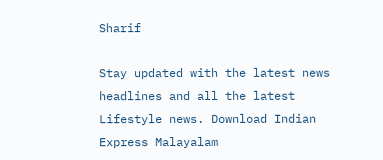Sharif

Stay updated with the latest news headlines and all the latest Lifestyle news. Download Indian Express Malayalam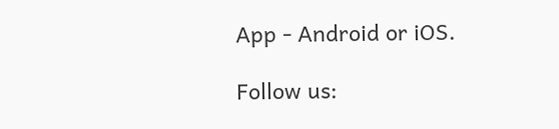App - Android or iOS.

Follow us: